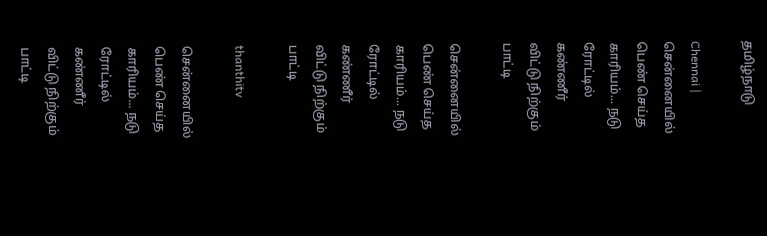தமிழ்நாடு

Chennai | சென்னையில் பெண் செய்த காரியம்... நடு ரோட்டில் கண்ணீர் விட்டு நிற்கும் பாட்டி

சென்னையில் பெண் செய்த காரியம்... நடு ரோட்டில் கண்ணீர் விட்டு நிற்கும் பாட்டி

thanthitv

சென்னையில் பெண் செய்த காரியம்... நடு ரோட்டில் கண்ணீர் விட்டு நிற்கும் பாட்டி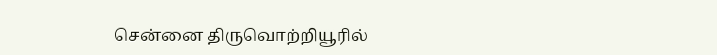சென்னை திருவொற்றியூரில்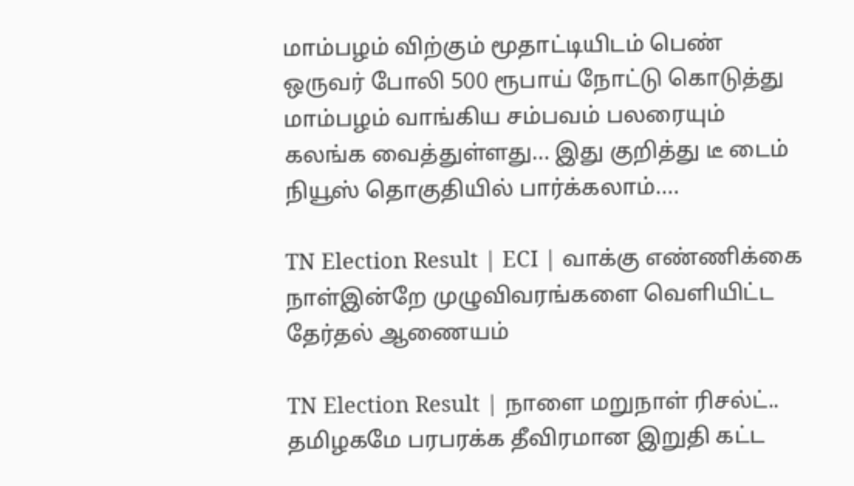மாம்பழம் விற்கும் மூதாட்டியிடம் பெண் ஒருவர் போலி 500 ரூபாய் நோட்டு கொடுத்து மாம்பழம் வாங்கிய சம்பவம் பலரையும் கலங்க வைத்துள்ளது... இது குறித்து டீ டைம் நியூஸ் தொகுதியில் பார்க்கலாம்....

TN Election Result | ECI | வாக்கு எண்ணிக்கை நாள்இன்றே முழுவிவரங்களை வெளியிட்ட தேர்தல் ஆணையம்

TN Election Result | நாளை மறுநாள் ரிசல்ட்.. தமிழகமே பரபரக்க தீவிரமான இறுதி கட்ட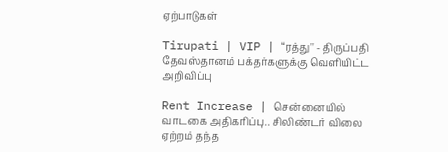ஏற்பாடுகள்

Tirupati | VIP | “ரத்து'' - திருப்பதி தேவஸ்தானம் பக்தர்களுக்கு வெளியிட்ட அறிவிப்பு

Rent Increase | சென்னையில் வாடகை அதிகரிப்பு.. சிலிண்டர் விலை ஏற்றம் தந்த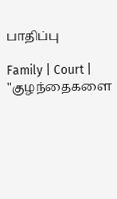பாதிப்பு

Family | Court | "குழந்தைகளை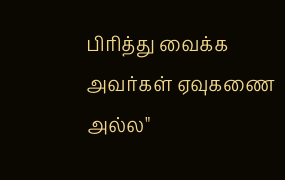பிரித்து வைக்க அவர்கள் ஏவுகணை அல்ல"